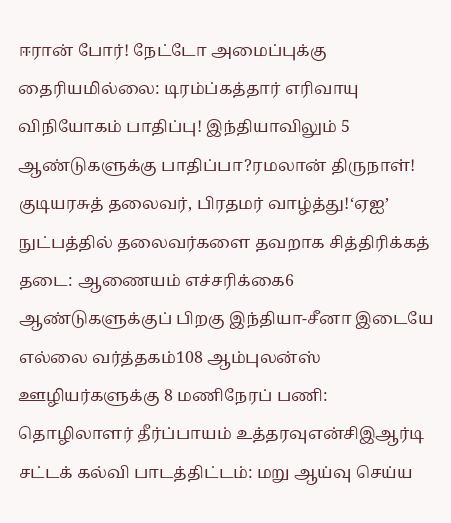ஈரான் போர்! நேட்டோ அமைப்புக்கு தைரியமில்லை: டிரம்ப்கத்தார் எரிவாயு விநியோகம் பாதிப்பு! இந்தியாவிலும் 5 ஆண்டுகளுக்கு பாதிப்பா?ரமலான் திருநாள்! குடியரசுத் தலைவர், பிரதமர் வாழ்த்து!‘ஏஐ’ நுட்பத்தில் தலைவர்களை தவறாக சித்திரிக்கத் தடை: ஆணையம் எச்சரிக்கை6 ஆண்டுகளுக்குப் பிறகு இந்தியா-சீனா இடையே எல்லை வர்த்தகம்108 ஆம்புலன்ஸ் ஊழியர்களுக்கு 8 மணிநேரப் பணி: தொழிலாளர் தீர்ப்பாயம் உத்தரவுஎன்சிஇஆர்டி சட்டக் கல்வி பாடத்திட்டம்: மறு ஆய்வு செய்ய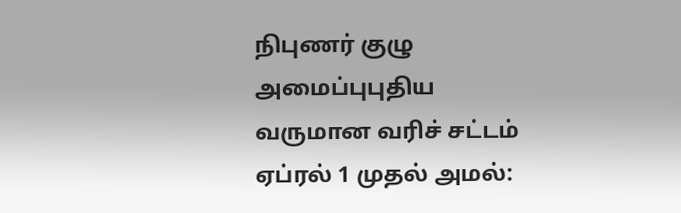நிபுணர் குழு அமைப்புபுதிய வருமான வரிச் சட்டம் ஏப்ரல் 1 முதல் அமல்: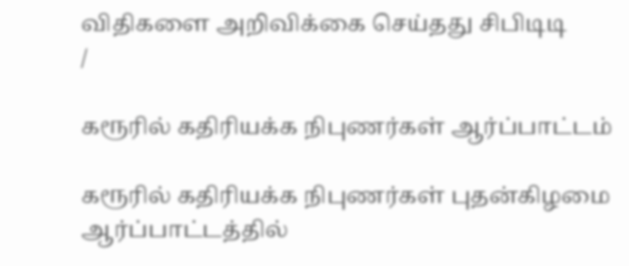விதிகளை அறிவிக்கை செய்தது சிபிடிடி
/

கரூரில் கதிரியக்க நிபுணர்கள் ஆர்ப்பாட்டம்

கரூரில் கதிரியக்க நிபுணர்கள் புதன்கிழமை ஆர்ப்பாட்டத்தில்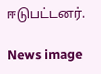ஈடுபட்டனர்.

News image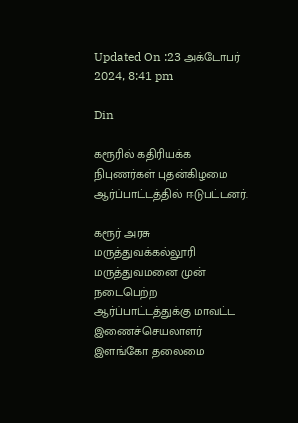Updated On :23 அக்டோபர் 2024, 8:41 pm

Din

கரூரில் கதிரியக்க நிபுணர்கள் புதன்கிழமை ஆர்ப்பாட்டத்தில் ஈடுபட்டனர்.

கரூர் அரசு மருத்துவக்கல்லூரி மருத்துவமனை முன் நடைபெற்ற ஆர்ப்பாட்டத்துக்கு மாவட்ட இணைச்செயலாளர் இளங்கோ தலைமை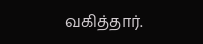வகித்தார்.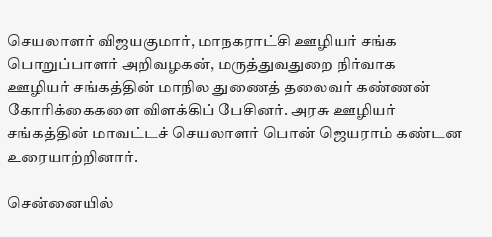செயலாளர் விஜயகுமார், மாநகராட்சி ஊழியர் சங்க பொறுப்பாளர் அறிவழகன், மருத்துவதுறை நிர்வாக ஊழியர் சங்கத்தின் மாநில துணைத் தலைவர் கண்ணன் கோரிக்கைகளை விளக்கிப் பேசினர். அரசு ஊழியர் சங்கத்தின் மாவட்டச் செயலாளர் பொன் ஜெயராம் கண்டன உரையாற்றினார்.

சென்னையில்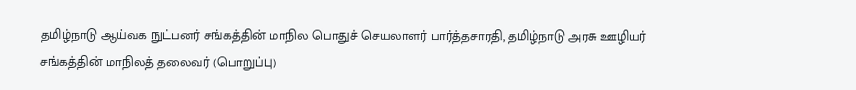தமிழ்நாடு ஆய்வக நுட்பனர் சங்கத்தின் மாநில பொதுச் செயலாளர் பார்த்தசாரதி, தமிழ்நாடு அரசு ஊழியர் சங்கத்தின் மாநிலத் தலைவர் (பொறுப்பு)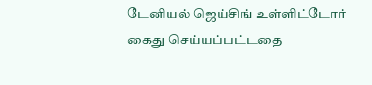டேனியல் ஜெய்சிங் உள்ளிட்டோர் கைது செய்யப்பட்டதை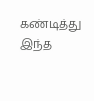கண்டித்து இந்த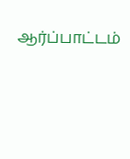ஆர்ப்பாட்டம்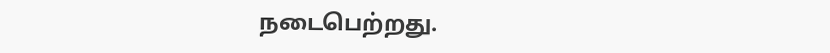நடைபெற்றது.